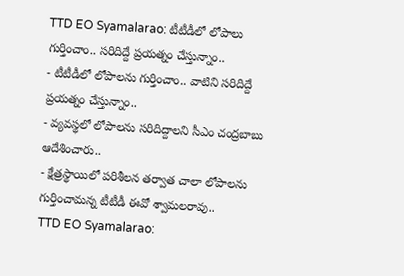TTD EO Syamalarao: టీటీడీలో లోపాలు గుర్తించాం.. సరిదిద్దే ప్రయత్నం చేస్తున్నాం..
- టీటీడీలో లోపాలను గుర్తించాం.. వాటిని సరిదిద్దే ప్రయత్నం చేస్తున్నాం..
- వ్యవస్థలో లోపాలను సరిదిద్దాలని సీఎం చంద్రబాబు ఆదేశించారు..
- క్షేత్రస్థాయిలో పరిశీలన తర్వాత చాలా లోపాలను గుర్తించామన్న టీటీడీ ఈవో శ్వామలరావు..
TTD EO Syamalarao: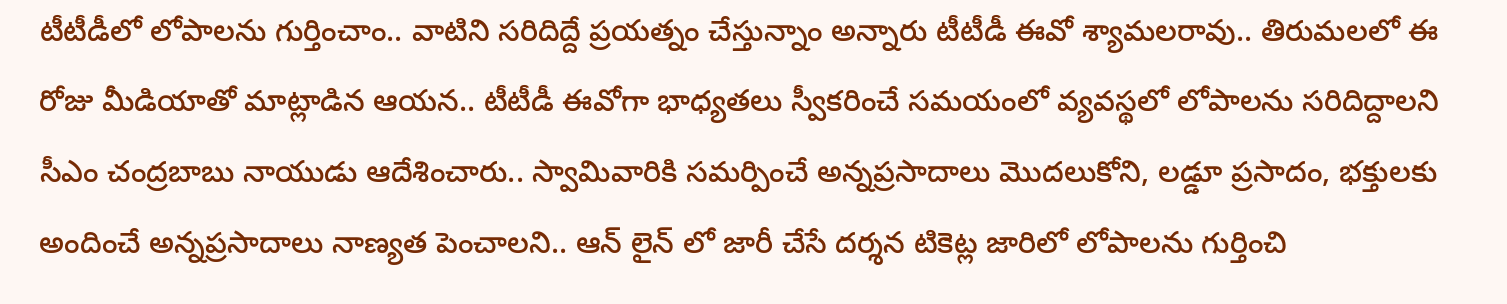టీటీడీలో లోపాలను గుర్తించాం.. వాటిని సరిదిద్దే ప్రయత్నం చేస్తున్నాం అన్నారు టీటీడీ ఈవో శ్యామలరావు.. తిరుమలలో ఈ రోజు మీడియాతో మాట్లాడిన ఆయన.. టీటీడీ ఈవోగా భాధ్యతలు స్వీకరించే సమయంలో వ్యవస్థలో లోపాలను సరిదిద్దాలని సీఎం చంద్రబాబు నాయుడు ఆదేశించారు.. స్వామివారికి సమర్పించే అన్నప్రసాదాలు మొదలుకోని, లడ్డూ ప్రసాదం, భక్తులకు అందించే అన్నప్రసాదాలు నాణ్యత పెంచాలని.. ఆన్ లైన్ లో జారీ చేసే దర్శన టికెట్ల జారిలో లోపాలను గుర్తించి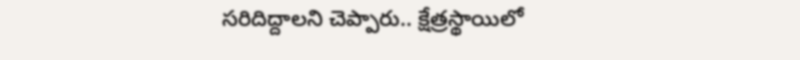సరిదిద్దాలని చెప్పారు.. క్షేత్రస్థాయిలో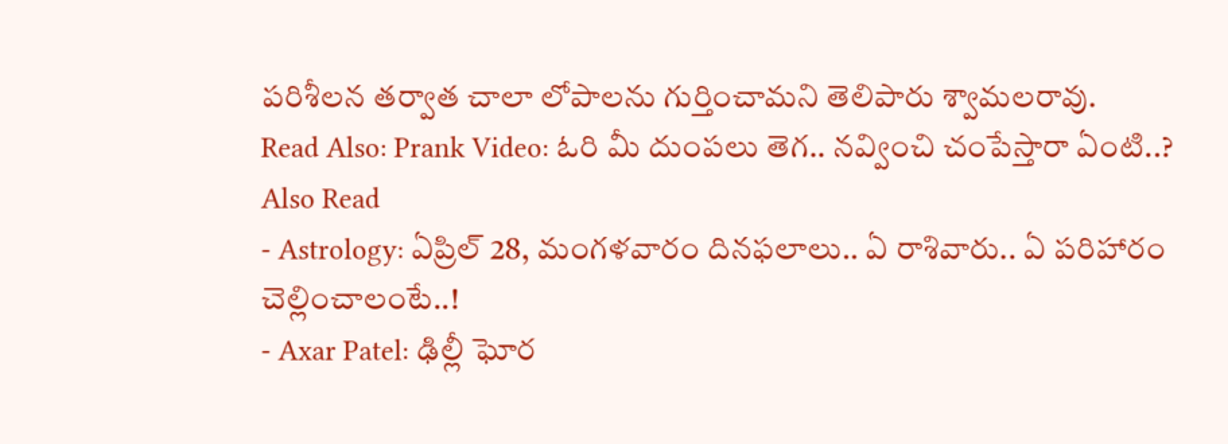పరిశీలన తర్వాత చాలా లోపాలను గుర్తించామని తెలిపారు శ్వామలరావు.
Read Also: Prank Video: ఓరి మీ దుంపలు తెగ.. నవ్వించి చంపేస్తారా ఏంటి..?
Also Read
- Astrology: ఏప్రిల్ 28, మంగళవారం దినఫలాలు.. ఏ రాశివారు.. ఏ పరిహారం చెల్లించాలంటే..!
- Axar Patel: ఢిల్లీ ఘోర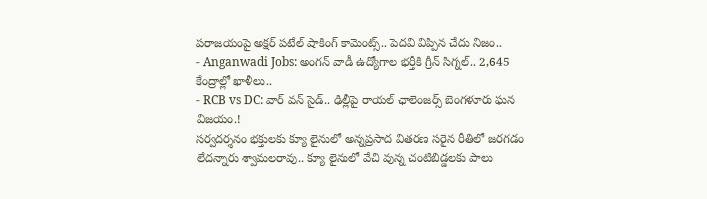పరాజయంపై అక్షర్ పటేల్ షాకింగ్ కామెంట్స్.. పెదవి విప్పిన చేదు నిజం..
- Anganwadi Jobs: అంగన్ వాడీ ఉద్యోగాల భర్తీకి గ్రీన్ సిగ్నల్.. 2,645 కేంద్రాల్లో ఖాళీలు..
- RCB vs DC: వార్ వన్ సైడ్.. ఢిల్లీపై రాయల్ ఛాలెంజర్స్ బెంగళూరు ఘన విజయం.!
సర్వదర్శనం భక్తులకు క్యూ లైనులో అన్నప్రసాద వితరణ సరైన రీతిలో జరగడం లేదన్నారు శ్వామలరావు.. క్యూ లైనులో వేచి వున్న చంటిబిడ్డలకు పాలు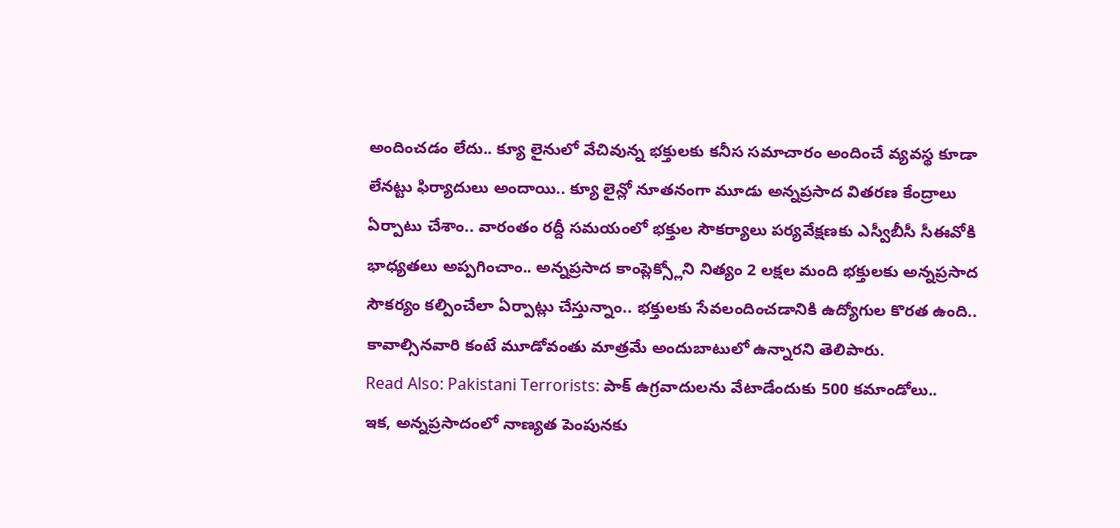అందించడం లేదు.. క్యూ లైనులో వేచివున్న భక్తులకు కనీస సమాచారం అందించే వ్యవస్థ కూడా లేనట్టు ఫిర్యాదులు అందాయి.. క్యూ లైన్లో నూతనంగా మూడు అన్నప్రసాద వితరణ కేంద్రాలు ఏర్పాటు చేశాం.. వారంతం రద్దీ సమయంలో భక్తుల సౌకర్యాలు పర్యవేక్షణకు ఎస్వీబీసీ సీఈవోకి భాధ్యతలు అప్పగించాం.. అన్నప్రసాద కాంప్లెక్స్లోని నిత్యం 2 లక్షల మంది భక్తులకు అన్నప్రసాద సౌకర్యం కల్పించేలా ఏర్పాట్లు చేస్తున్నాం.. భక్తులకు సేవలందించడానికి ఉద్యోగుల కొరత ఉంది.. కావాల్సినవారి కంటే మూడోవంతు మాత్రమే అందుబాటులో ఉన్నారని తెలిపారు.
Read Also: Pakistani Terrorists: పాక్ ఉగ్రవాదులను వేటాడేందుకు 500 కమాండోలు..
ఇక, అన్నప్రసాదంలో నాణ్యత పెంపునకు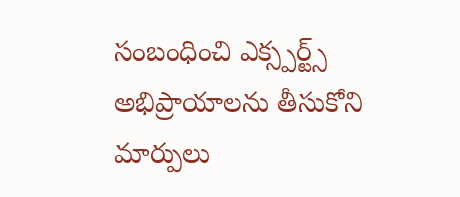సంబంధించి ఎక్స్పర్ట్స్ అభిప్రాయాలను తీసుకోని మార్పులు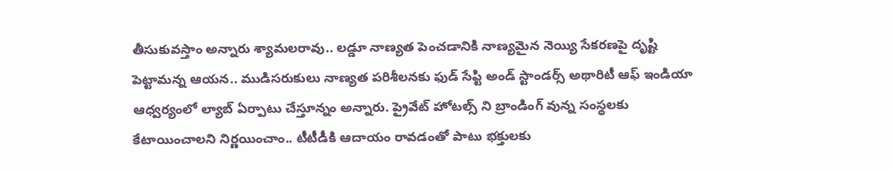తీసుకువస్తాం అన్నారు శ్యామలరావు.. లడ్డూ నాణ్యత పెంచడానికి నాణ్యమైన నెయ్యి సేకరణపై దృష్టి పెట్టామన్న ఆయన.. ముడిసరుకులు నాణ్యత పరిశీలనకు ఫుడ్ సేప్టి అండ్ స్టాండర్స్ అథారిటీ ఆఫ్ ఇండియా ఆధ్వర్యంలో ల్యాబ్ ఏర్పాటు చేస్తూన్నం అన్నారు. ప్రైవేట్ హోటల్స్ ని బ్రాండింగ్ వున్న సంస్థలకు కేటాయించాలని నిర్ణయించాం.. టీటీడీకి ఆదాయం రావడంతో పాటు భక్తులకు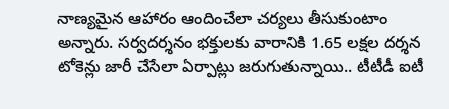నాణ్యమైన ఆహారం ఆందించేలా చర్యలు తీసుకుంటాం అన్నారు. సర్వదర్శనం భక్తులకు వారానికి 1.65 లక్షల దర్శన టోకెన్లు జారీ చేసేలా ఏర్పాట్లు జరుగుతున్నాయి.. టీటీడీ ఐటీ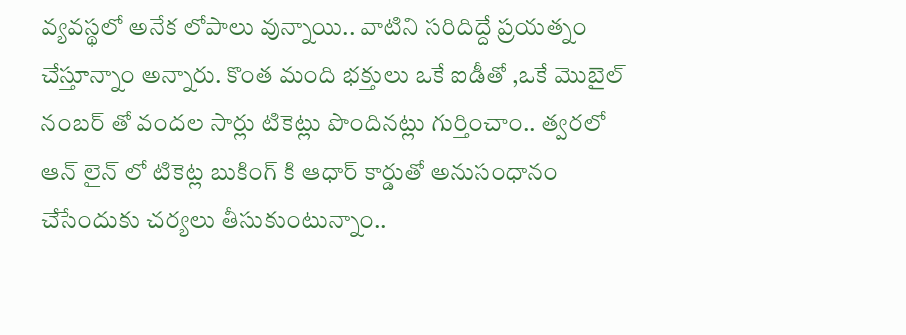వ్యవస్థలో అనేక లోపాలు వున్నాయి.. వాటిని సరిదిద్దే ప్రయత్నం చేస్తూన్నాం అన్నారు. కొంత మంది భక్తులు ఒకే ఐడీతో ,ఒకే మొబైల్ నంబర్ తో వందల సార్లు టికెట్లు పొందినట్లు గుర్తించాం.. త్వరలో ఆన్ లైన్ లో టికెట్ల బుకింగ్ కి ఆధార్ కార్డుతో అనుసంధానం చేసేందుకు చర్యలు తీసుకుంటున్నాం..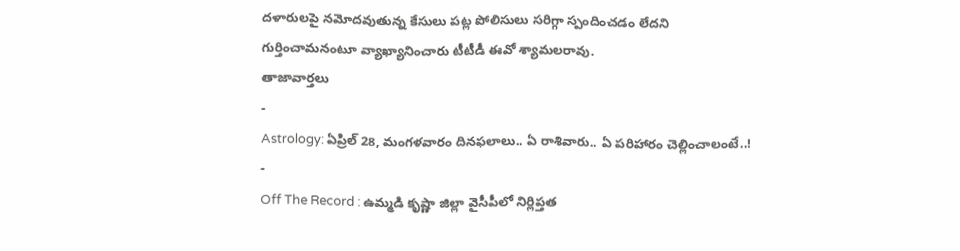దళారులపై నమోదవుతున్న కేసులు పట్ల పోలిసులు సరిగ్గా స్పందించడం లేదని గుర్తించామనంటూ వ్యాఖ్యానించారు టీటీడీ ఈవో శ్యామలరావు.
తాజావార్తలు
-
Astrology: ఏప్రిల్ 28, మంగళవారం దినఫలాలు.. ఏ రాశివారు.. ఏ పరిహారం చెల్లించాలంటే..!
-
Off The Record : ఉమ్మడి కృష్ణా జిల్లా వైసీపీలో నిర్లిప్తత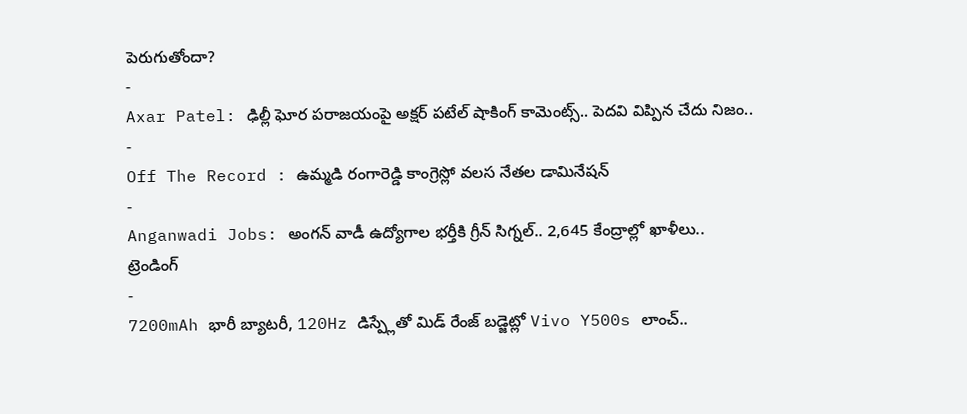పెరుగుతోందా?
-
Axar Patel: ఢిల్లీ ఘోర పరాజయంపై అక్షర్ పటేల్ షాకింగ్ కామెంట్స్.. పెదవి విప్పిన చేదు నిజం..
-
Off The Record : ఉమ్మడి రంగారెడ్డి కాంగ్రెస్లో వలస నేతల డామినేషన్
-
Anganwadi Jobs: అంగన్ వాడీ ఉద్యోగాల భర్తీకి గ్రీన్ సిగ్నల్.. 2,645 కేంద్రాల్లో ఖాళీలు..
ట్రెండింగ్
-
7200mAh భారీ బ్యాటరీ, 120Hz డిస్ప్లేతో మిడ్ రేంజ్ బడ్జెట్లో Vivo Y500s లాంచ్..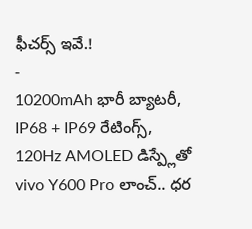ఫీచర్స్ ఇవే.!
-
10200mAh భారీ బ్యాటరీ, IP68 + IP69 రేటింగ్స్, 120Hz AMOLED డిస్ప్లేతో vivo Y600 Pro లాంచ్.. ధర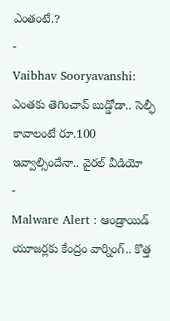ఎంతంటే.?
-
Vaibhav Sooryavanshi: ఎంతకు తెగించావ్ బుడ్డోడా.. సెల్ఫీ కావాలంటే రూ.100 ఇవ్వాల్సిందేనా.. వైరల్ వీడియో
-
Malware Alert : ఆండ్రాయిడ్ యూజర్లకు కేంద్రం వార్నింగ్.. కొత్త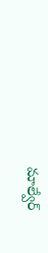మాల్వేర్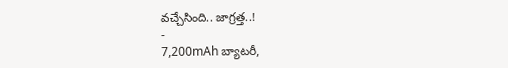వచ్చేసింది.. జాగ్రత్త..!
-
7,200mAh బ్యాటరీ,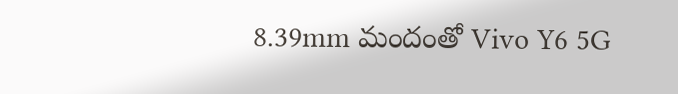8.39mm మందంతో Vivo Y6 5G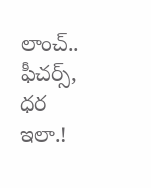లాంచ్.. ఫీచర్స్, ధర ఇలా.!